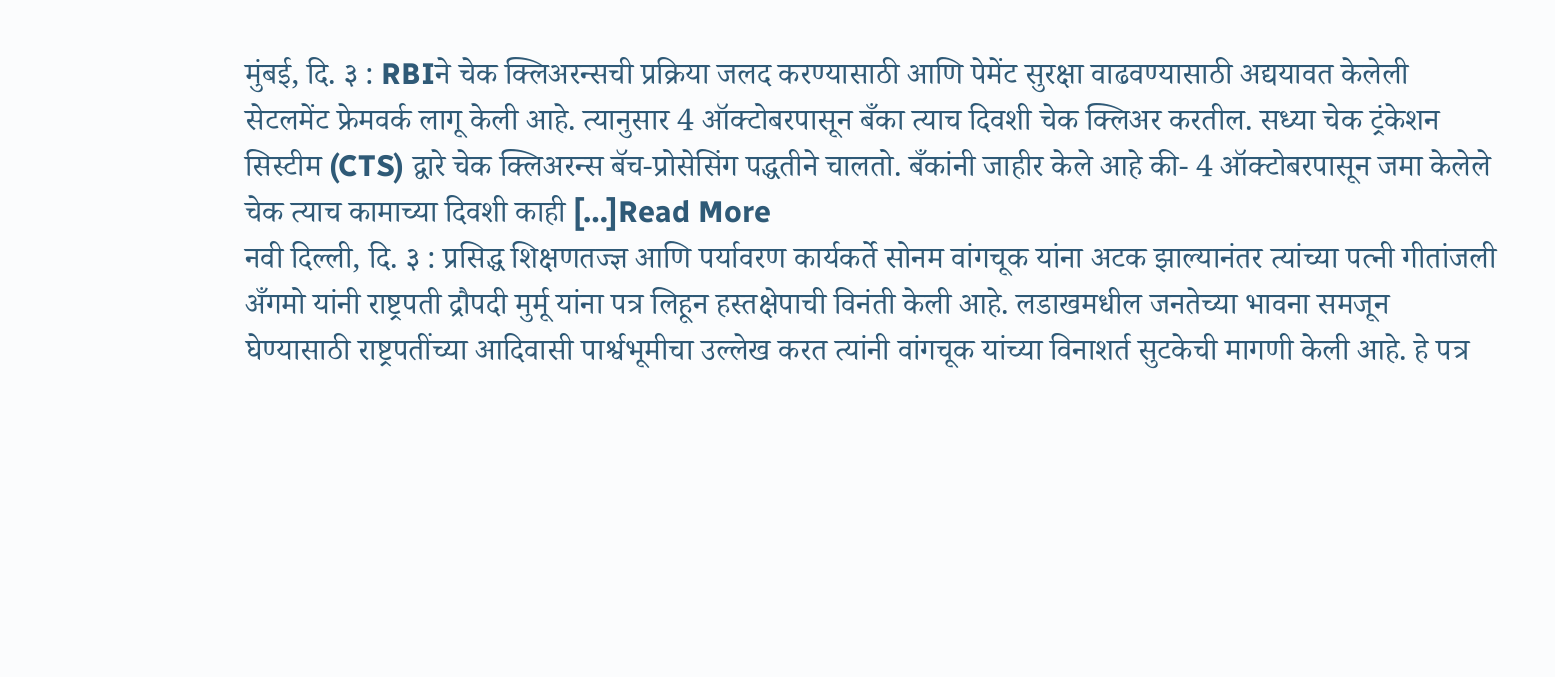मुंबई, दि. ३ : RBIने चेक क्लिअरन्सची प्रक्रिया जलद करण्यासाठी आणि पेमेंट सुरक्षा वाढवण्यासाठी अद्ययावत केलेली सेटलमेंट फ्रेमवर्क लागू केली आहे. त्यानुसार 4 ऑक्टोबरपासून बँका त्याच दिवशी चेक क्लिअर करतील. सध्या चेक ट्रंकेशन सिस्टीम (CTS) द्वारे चेक क्लिअरन्स बॅच-प्रोसेसिंग पद्धतीने चालतो. बँकांनी जाहीर केले आहे की- 4 ऑक्टोबरपासून जमा केलेले चेक त्याच कामाच्या दिवशी काही […]Read More
नवी दिल्ली, दि. ३ : प्रसिद्ध शिक्षणतज्ज्ञ आणि पर्यावरण कार्यकर्ते सोनम वांगचूक यांना अटक झाल्यानंतर त्यांच्या पत्नी गीतांजली अँगमो यांनी राष्ट्रपती द्रौपदी मुर्मू यांना पत्र लिहून हस्तक्षेपाची विनंती केली आहे. लडाखमधील जनतेच्या भावना समजून घेण्यासाठी राष्ट्रपतींच्या आदिवासी पार्श्वभूमीचा उल्लेख करत त्यांनी वांगचूक यांच्या विनाशर्त सुटकेची मागणी केली आहे. हे पत्र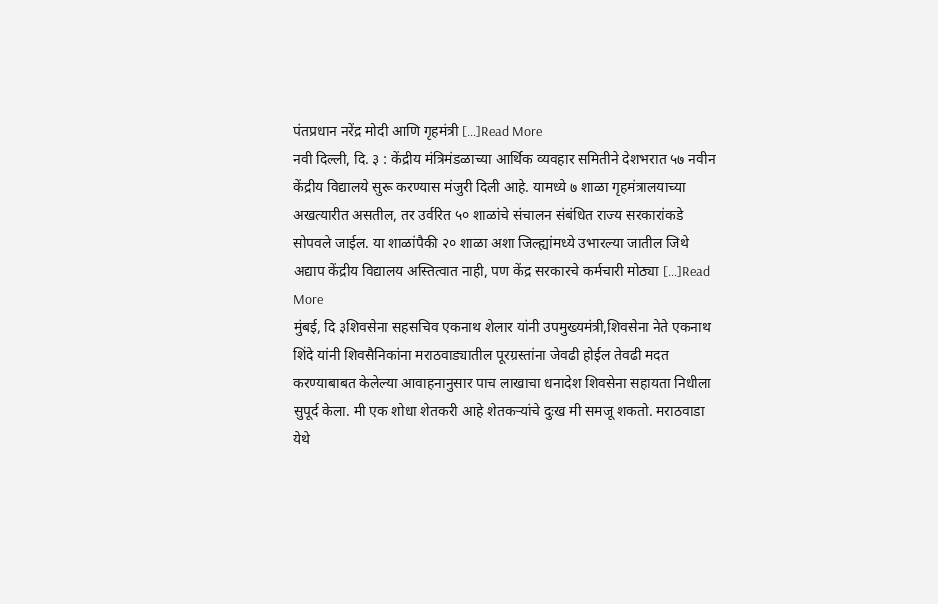पंतप्रधान नरेंद्र मोदी आणि गृहमंत्री […]Read More
नवी दिल्ली, दि. ३ : केंद्रीय मंत्रिमंडळाच्या आर्थिक व्यवहार समितीने देशभरात ५७ नवीन केंद्रीय विद्यालये सुरू करण्यास मंजुरी दिली आहे. यामध्ये ७ शाळा गृहमंत्रालयाच्या अखत्यारीत असतील, तर उर्वरित ५० शाळांचे संचालन संबंधित राज्य सरकारांकडे सोपवले जाईल. या शाळांपैकी २० शाळा अशा जिल्ह्यांमध्ये उभारल्या जातील जिथे अद्याप केंद्रीय विद्यालय अस्तित्वात नाही, पण केंद्र सरकारचे कर्मचारी मोठ्या […]Read More
मुंबई, दि ३शिवसेना सहसचिव एकनाथ शेलार यांनी उपमुख्यमंत्री,शिवसेना नेते एकनाथ शिंदे यांनी शिवसैनिकांना मराठवाड्यातील पूरग्रस्तांना जेवढी होईल तेवढी मदत करण्याबाबत केलेल्या आवाहनानुसार पाच लाखाचा धनादेश शिवसेना सहायता निधीला सुपूर्द केला. मी एक शोधा शेतकरी आहे शेतकऱ्यांचे दुःख मी समजू शकतो. मराठवाडा येथे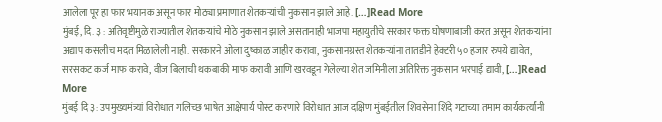आलेला पूर हा फार भयानक असून फार मोठ्या प्रमाणात शेतकऱ्यांची नुकसान झाले आहे. […]Read More
मुंबई, दि. ३ : अतिवृष्टीमुळे राज्यातील शेतकऱ्यांचे मोठे नुकसान झाले असतानाही भाजपा महायुतीचे सरकार फक्त घोषणाबाजी करत असून शेतकऱ्यांना अद्याप कसलीच मदत मिळालेली नाही. सरकारने ओला दुष्काळ जाहीर करावा, नुकसानग्रस्त शेतकऱ्यांना तातडीने हेक्टरी ५० हजार रुपये द्यावेत, सरसकट कर्ज माफ करावे, वीज बिलाची थकबाकी माफ करावी आणि खरवडून गेलेल्या शेत जमिनीला अतिरिक्त नुकसान भरपाई द्यावी, […]Read More
मुंबई दि ३: उपमुख्यमंत्र्यां विरोधात गलिच्छ भाषेत आक्षेपार्य पोस्ट करणारे विरोधात आज दक्षिण मुंबईतील शिवसेना शिंदे गटाच्या तमाम कार्यकर्त्यांनी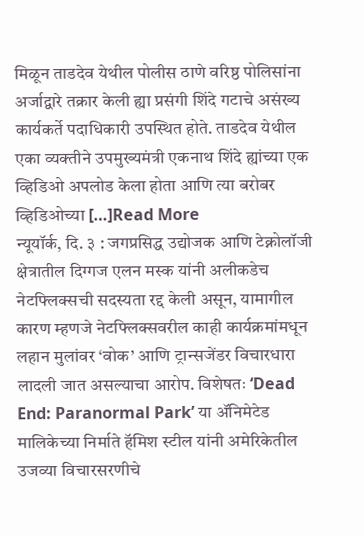मिळून ताडदेव येथील पोलीस ठाणे वरिष्ठ पोलिसांना अर्जाद्वारे तक्रार केली ह्या प्रसंगी शिंदे गटाचे असंख्य कार्यकर्ते पदाधिकारी उपस्थित होते. ताडदेव येथील एका व्यक्तीने उपमुख्यमंत्री एकनाथ शिंदे ह्यांच्या एक व्हिडिओ अपलोड केला होता आणि त्या बरोबर व्हिडिओच्या […]Read More
न्यूयॉर्क, दि. ३ : जगप्रसिद्ध उद्योजक आणि टेक्नोलॉजी क्षेत्रातील दिग्गज एलन मस्क यांनी अलीकडेच नेटफ्लिक्सची सदस्यता रद्द केली असून, यामागील कारण म्हणजे नेटफ्लिक्सवरील काही कार्यक्रमांमधून लहान मुलांवर ‘वोक’ आणि ट्रान्सजेंडर विचारधारा लादली जात असल्याचा आरोप. विशेषतः ‘Dead End: Paranormal Park’ या ॲनिमेटेड मालिकेच्या निर्माते हॅमिश स्टील यांनी अमेरिकेतील उजव्या विचारसरणीचे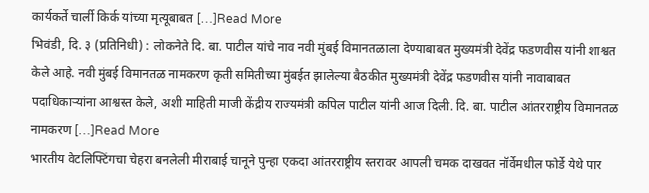कार्यकर्ते चार्ली किर्क यांच्या मृत्यूबाबत […]Read More
भिवंडी, दि. ३ (प्रतिनिधी) : लोकनेते दि. बा. पाटील यांचे नाव नवी मुंबई विमानतळाला देण्याबाबत मुख्यमंत्री देवेंद्र फडणवीस यांनी शाश्वत केले आहे. नवी मुंबई विमानतळ नामकरण कृती समितीच्या मुंबईत झालेल्या बैठकीत मुख्यमंत्री देवेंद्र फडणवीस यांनी नावाबाबत पदाधिकाऱ्यांना आश्वस्त केले, अशी माहिती माजी केंद्रीय राज्यमंत्री कपिल पाटील यांनी आज दिली. दि. बा. पाटील आंतरराष्ट्रीय विमानतळ नामकरण […]Read More
भारतीय वेटलिफ्टिंगचा चेहरा बनलेली मीराबाई चानूने पुन्हा एकदा आंतरराष्ट्रीय स्तरावर आपली चमक दाखवत नॉर्वेमधील फोर्डे येथे पार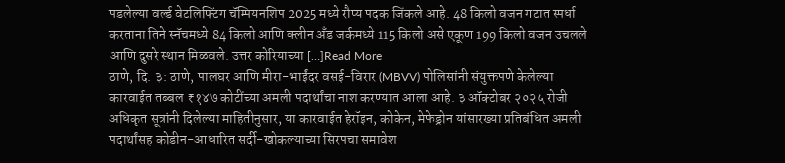पडलेल्या वर्ल्ड वेटलिफ्टिंग चॅम्पियनशिप 2025 मध्ये रौप्य पदक जिंकले आहे. 48 किलो वजन गटात स्पर्धा करताना तिने स्नॅचमध्ये 84 किलो आणि क्लीन अँड जर्कमध्ये 115 किलो असे एकूण 199 किलो वजन उचलले आणि दुसरे स्थान मिळवले. उत्तर कोरियाच्या […]Read More
ठाणे, दि. ३: ठाणे, पालघर आणि मीरा-भाईंदर वसई-विरार (MBVV) पोलिसांनी संयुक्तपणे केलेल्या कारवाईत तब्बल ₹१४७ कोटींच्या अमली पदार्थांचा नाश करण्यात आला आहे. ३ ऑक्टोबर २०२५ रोजी अधिकृत सूत्रांनी दिलेल्या माहितीनुसार, या कारवाईत हेरॉइन, कोकेन, मेफेड्रोन यांसारख्या प्रतिबंधित अमली पदार्थांसह कोडीन-आधारित सर्दी-खोकल्याच्या सिरपचा समावेश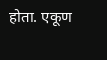होता. एकूण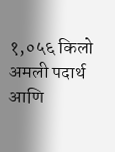१,०५६ किलो अमली पदार्थ आणि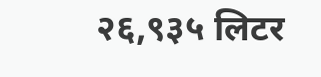२६,९३५ लिटर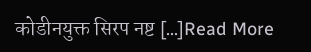कोडीनयुक्त सिरप नष्ट […]Read More